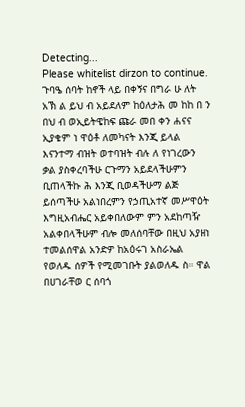Detecting...
Please whitelist dirzon to continue.
ጉባዔ ሰባት ከኖች ላይ በቀኝና በግራ ሁ ለት አኽ ል ይህ ብ አይደለም ከዕለታሕ መ ከከ በ ን በህ ብ ወኢይትዌከፍ ጩራ መበ ቀን ሐናና ኢያቄም ነ ዋዕቶ ለመካናት እንጂ ይላል እናንተማ ብዝት ወተባዝት ብሉ ለ የነገረውን ቃል ያስቀረባችሁ ርጉማን አይደላችሁምን ቢጠላችኩ ሕ እንጂ ቢወዳችሁማ ልጅ ይሰጣችሁ አልነበረምን የኃጢአተኛ መሥዋዕት እግዚአብሔር አይቀበለውም ምን አደከጣዥ አልቀበላችሁም ብሎ መለሰባቸው በዚህ አያዘነ ተመልሰዋል አንድዎ ከአዕሩገ አስራኤል የወለዱ ሰዎች የሚመገቡት ያልወለዱ ስ። ዋል በሀገራቸወ ር ሰባጎ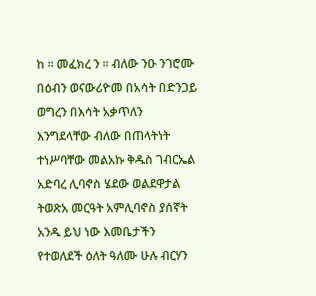ከ ። መፈክረ ን ። ብለው ንዑ ንገሮሙ በዕብን ወናውሪዮመ በአሳት በድንጋይ ወግረን በእሳት አቃጥለን እንግደላቸው ብለው በጠላትነት ተነሥባቸው መልአኩ ቅዱስ ገብርኤል አድባረ ሊባኖስ ሄደው ወልደዋታል ትወጽአ መርዓት አምሊባኖስ ያሰኛት አንዱ ይህ ነው እመቤታችን የተወለደች ዕለት ዓለሙ ሁሉ ብርሃን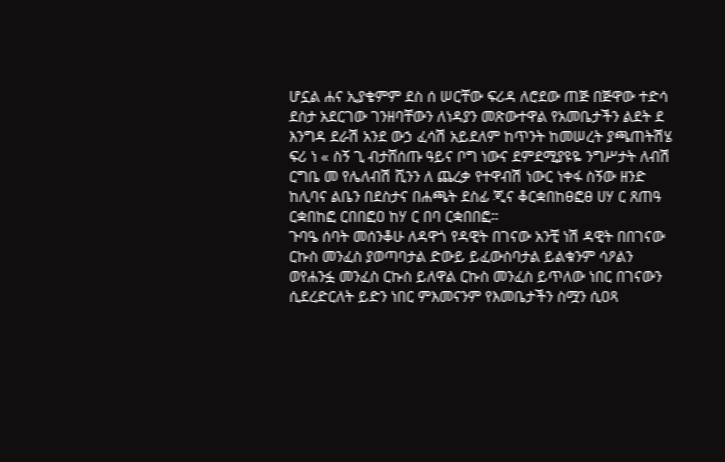ሆኗል ሐና ኢያቄምም ደስ ሰ ሠርቸው ፍሪዳ ለሮደው ጠጅ በጅዋው ተድሳ ደስታ አደርገው ገንዘባቸውን ለነዳያን መጽውተዋል የአመቤታችን ልደት ደ እንግዳ ደራሽ አንደ ውኃ ፈሳሽ አይደለም ከጥንት ከመሠረት ያጫጠትሽሄ ፍሪ ነ « ስኝ ጊ ብታሸሰጡ ዓይና ቦግ ነውና ደምደሚያዩዬ ንግሥታት ለብሽ ርግቤ መ የሌለብሽ ሺንን ለ ጨረቃ የተዋብሽ ነውር ነቀፋ ስኝው ዘንድ ከሊባና ልቤን በደስታና በሐጫት ደስፊ ጂና ቆርቋበከፀፎፀ ሀሃ ር ጸጠዓ ርቋበከፎ ርበበፎዐ ከሃ ር በባ ርቋበበፎ።
ጉባዔ ሰባት መሰንቆሁ ለዳዋጎ የዳዊት በገናው አንቺ ነሽ ዳዊት በበገናው ርኩስ መንፈስ ያወጣባታል ድውይ ይፈውስባታል ይልቁንም ሳዖልን ወየሐንፏ መንፈስ ርኩስ ይለዋል ርኩስ መንፈስ ይጥለው ነበር በገናውን ሲደረድርለት ይድን ነበር ምእመናንም የእመቤታችን ስሟን ሲዐጻ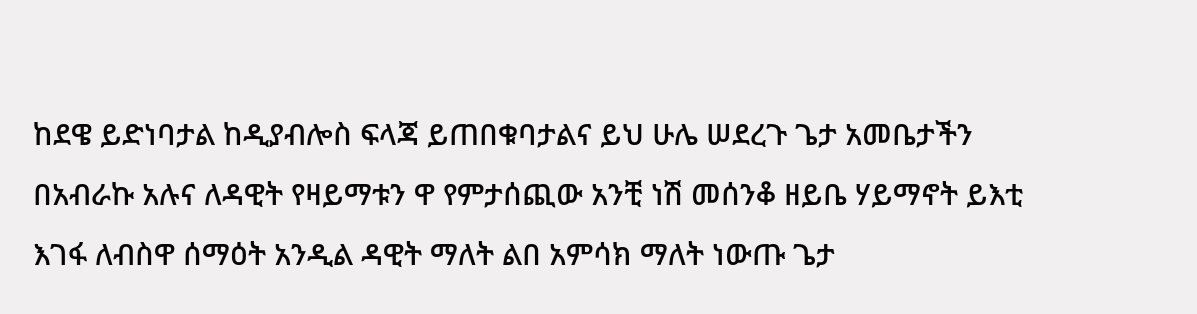ከደዌ ይድነባታል ከዲያብሎስ ፍላጃ ይጠበቁባታልና ይህ ሁሌ ሠደረጉ ጌታ አመቤታችን በአብራኩ አሉና ለዳዊት የዛይማቱን ዋ የምታሰጪው አንቺ ነሽ መሰንቆ ዘይቤ ሃይማኖት ይእቲ እገፋ ለብስዋ ሰማዕት አንዲል ዳዊት ማለት ልበ አምሳክ ማለት ነውጡ ጌታ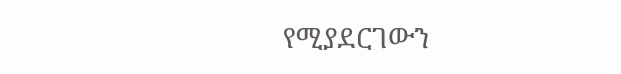የሚያደርገውን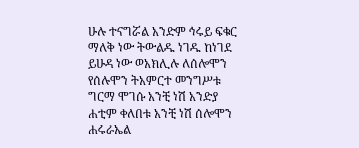ሁሉ ተናግሯል አንድም ኅሩይ ፍቁር ማለቅ ነው ትውልዱ ነገዱ ከነገደ ይሁዳ ነው ወአክሊሉ ለሰሎሞን የሰሉሞን ትአምርተ መንግሥቱ ግርማ ሞገሱ አንቺ ነሽ አንድያ ሐቲም ቀለበቱ አንቺ ነሽ ሰሎሞን ሐሩራኤል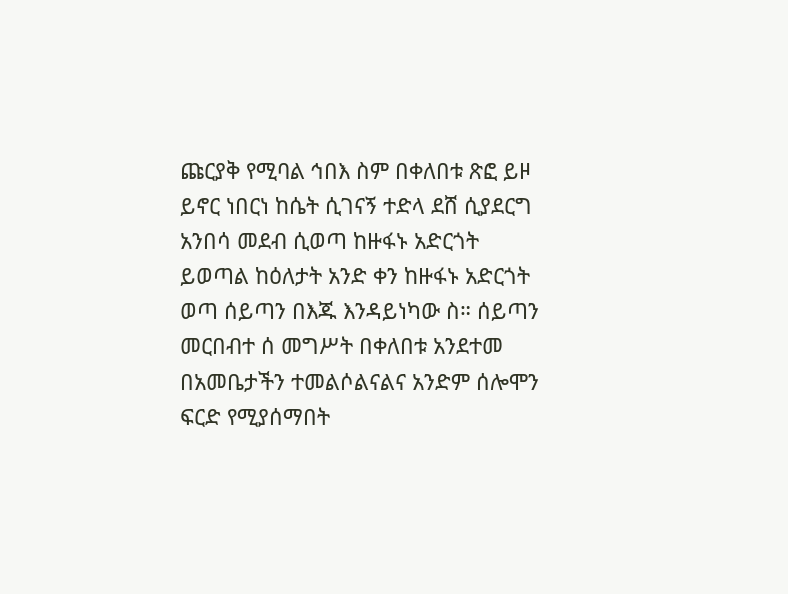ጩርያቅ የሚባል ኅበእ ስም በቀለበቱ ጽፎ ይዞ ይኖር ነበርነ ከሴት ሲገናኝ ተድላ ደሸ ሲያደርግ አንበሳ መደብ ሲወጣ ከዙፋኑ አድርጎት ይወጣል ከዕለታት አንድ ቀን ከዙፋኑ አድርጎት ወጣ ሰይጣን በእጁ እንዳይነካው ስ። ሰይጣን መርበብተ ሰ መግሥት በቀለበቱ አንደተመ በአመቤታችን ተመልሶልናልና አንድም ሰሎሞን ፍርድ የሚያሰማበት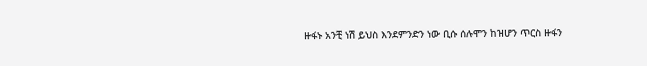ዙፋኑ አንቺ ነሽ ይህስ እንደምንድን ነው ቢሱ ሰሉሞን ከዝሆን ጥርስ ዙፋን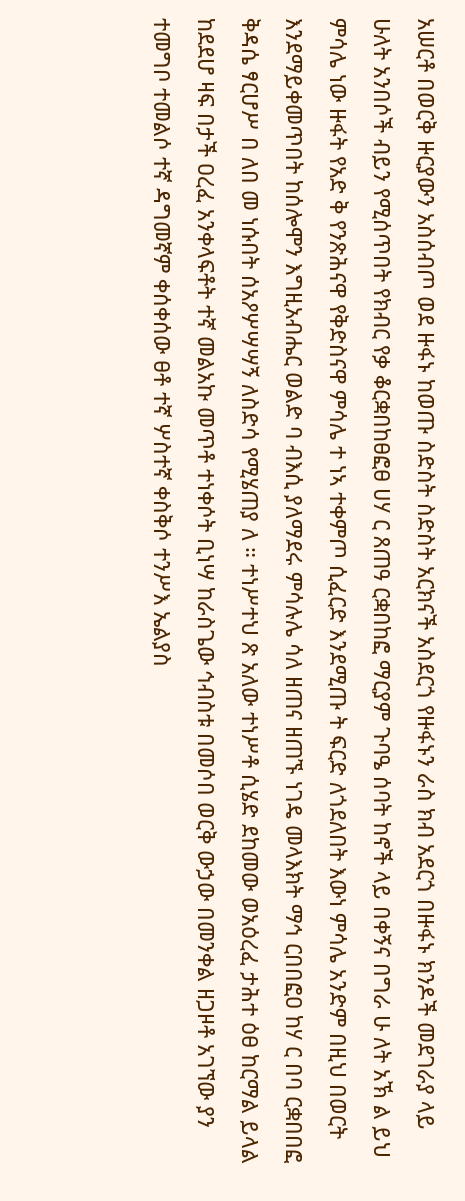አሠርቶ በወርቅ ዙርያውን አስሰብጦ ወደ ዙፋኑ ከወጡ ስድስት ስድስት አርክናች አስደርጎ የዙፋኑን ራስ ክብ አደርጎ በዙፋኑ ክንዶች መደገራያ ላይ ሁለት አንበሶች ብይን የሚሰጥበት የክብር የቃ ቆርቋበከፀፎፀ ሀሃ ር ጸጠዓ ርቋበከፎ ማርያም ጉባዔ ሰባት ከኖች ላይ በቀኝና በግራ ሁ ለት አኽ ል ይህ ምሳሌ ነው ዙፋት የአድ ቅ የንጽሕናዋ የቅድስናዋ ምሳሌ ተ ነኣ ተቀምጦ ሲፈርድ እንደሚጡ ት ፍርድ ለጎደለበት እውነ ምሳሌ አንድም በዚህ በወርት እንደማይቀመጥበት ከሰሎሞን እግዚአብሔር ወልድ ባ ብእሲ ያለማደሩ ምሳሉሌ ሳለ ዘጠና ዘጠኙ ነገዴ መላእክት ማኅ ርበበፎዐ ከሃ ር በባ ርቋበበፎ ቅዳሴ ፃርሆሥ በ ለበ መ ነሱበት ሰአዖሦሣሣኝ ለስድሳ የሚሄጠያ ለ ። ተነሥተህ ጽ አለው ተነሥቶ ሲሄድ ደከመው ወአዕረፈ ታሕተ ዕፀ ከርማል ይላል ከደደሆ ዛፍ በታች ዐረፈ አንቀላፍቶት ተኛ መልአኩ መጥቶ ተነቀሶት ቢነሣ ከራስጌው ኅብስቱ በመሶበ ወርቅ ውኃው በመንቀል ዘጋዞቶ አገኘው ያን ተመግቦ ተመልሶ ተኛ ዳግመኛም ቀሰቀሰው ፀቶ ተኛ ሦስተኛ ቀስቅሶ ተንሥእ ኤልያስ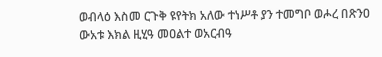ወብላዕ እስመ ርጉቅ ዩየትክ አለው ተነሥቶ ያን ተመግቦ ወሖረ በጽንዐ ውአቱ እክል ዚሂዓ መዐልተ ወአርብዓ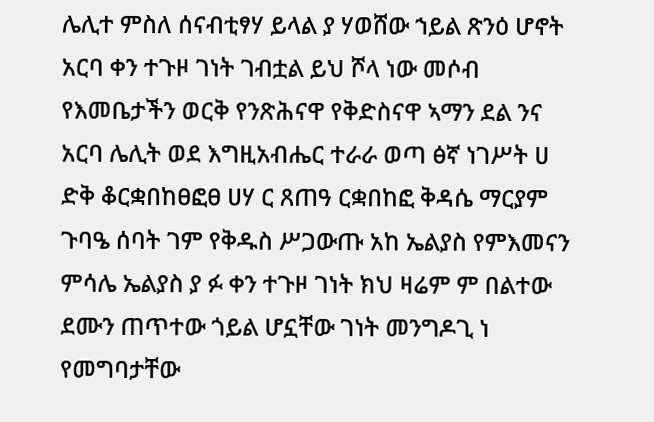ሌሊተ ምስለ ሰናብቲፃሃ ይላል ያ ሃወሸው ኀይል ጽንዕ ሆኖት አርባ ቀን ተጉዞ ገነት ገብቷል ይህ ሾላ ነው መሶብ የእመቤታችን ወርቅ የንጽሕናዋ የቅድስናዋ ኣማን ደል ንና አርባ ሌሊት ወደ እግዚአብሔር ተራራ ወጣ ፅኛ ነገሥት ሀ ድቅ ቆርቋበከፀፎፀ ሀሃ ር ጸጠዓ ርቋበከፎ ቅዳሴ ማርያም ጉባዔ ሰባት ገም የቅዱስ ሥጋውጡ አከ ኤልያስ የምእመናን ምሳሌ ኤልያስ ያ ፉ ቀን ተጉዞ ገነት ክህ ዛሬም ም በልተው ደሙን ጠጥተው ጎይል ሆኗቸው ገነት መንግዶጊ ነ የመግባታቸው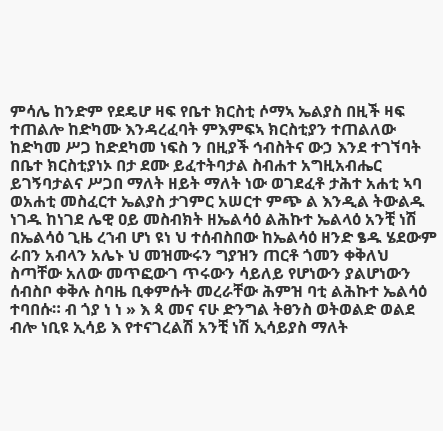ምሳሌ ከንድም የደዴሆ ዛፍ የቤተ ክርስቲ ሶማኣ ኤልያስ በዚች ዛፍ ተጠልሎ ከድካሙ እንዳረፈባት ምእምፍኣ ክርስቲያን ተጠልለው ከድካመ ሥጋ ከድደካመ ነፍስ ን በዚያች ኅብስትና ውኃ እንደ ተገኘባት በቤተ ክርስቲያነኦ በታ ደሙ ይፈተትባታል ስብሐተ አግዚአብሔር ይገኝባታልና ሥጋበ ማለት ዘይት ማለት ነው ወገደፈቶ ታሕተ አሐቲ ኣባ ወአሐቲ መስፈርተ ኤልያስ ታገምር አሠርተ ምጭ ል እንዲል ትውልዱ ነገዱ ከነገደ ሌዊ ዐይ መስብክት ዘኤልሳዕ ልሕኩተ ኤልላዕ አንቺ ነሽ በኤልሳዕ ጊዜ ረኀብ ሆነ ዩነ ህ ተሰብስበው ከኤልሳዕ ዘንድ ፄዱ ሄደውም ራበን አብላን አሌኑ ህ መዝሙሩን ግያዝን ጠርቶ ጎመን ቀቅለህ ስጣቸው አለው መጥፎውገ ጥሩውን ሳይለይ የሆነውን ያልሆነውን ሰብስቦ ቀቅሉ ስባዜ ቢቀምሱት መረራቸው ሕምዝ ባቲ ልሕኩተ ኤልሳዕ ተባበሱ። ብ ጎያ ነ ነ » እ ጳ መና ናሁ ድንግል ትፀንስ ወትወልድ ወልደ ብሎ ነቢዩ ኢሳይ እ የተናገረልሽ አንቺ ነሽ ኢሳይያስ ማለት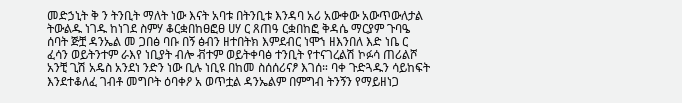መድኃኒት ቅ ን ትንቢት ማለት ነው እናት አባቱ በትንቢቱ እንዳባ አሪ አውቀው አውጥውለታል ትውልዱ ነገዱ ከነገደ ስምሃ ቆርቋበከፀፎፀ ሀሃ ር ጸጠዓ ርቋበከፎ ቅዳሴ ማርያም ጉባዔ ሰባት ጅቿ ዳንኤል መ ጋበፅ ባቡ በኝ ፅብን ዘተበትክ እምደብር ነሞኀ ዘእንበለ እድ ነቤ ር ፈሳን ወይትንተም ራእየ ነቢያት ብሎ ቭተም ወይትቀባፅ ተንቢት የተናገረልሽ ኮፉሳ ጠሪልሾ አንቺ ጊሽ አዴስ አንደነ ንድን ነው ቢሉ ነቢዩ በከመ ስሰሰሪናፆ እገሰ። ባቀ ጉድጓዱን ሳይከፍት እንደተቆለፈ ገብቶ መግቦት ዕባቀዖ አ ወጥቷል ዳንኤልም በምግብ ትንኝን የማይዘነጋ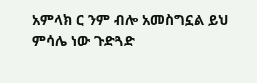አምላክ ር ንም ብሎ አመስግኗል ይህ ምሳሌ ነው ጉድጓድ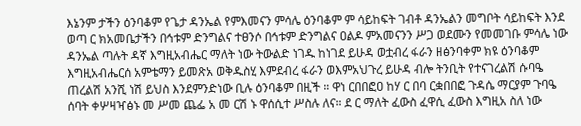እኔንም ታችን ዕንባቆም የጌታ ዳንኤል የምእመናን ምሳሌ ዕንባቆም ም ሳይከፍት ገብቶ ዳንኤልን መግቦት ሳይከፍት እንደ ወጣ ር ክአመቤታችን በኅቱም ድንግልና ተፀንሶ በኅቱም ድንግልና ዐልዶ ምአመናንን ሥጋ ወደሙን የመመገቡ ምሳሌ ነው ዳንኤል ጣሉት ዳኛ እግዚአብሔር ማለት ነው ትውልድ ነገዱ ከነገደ ይሁዳ ወቷብረ ፋራን ዘፅንባቀም ክዩ ዕንባቆም እግዚአብሔርሰ አምቴማን ይመጽአ ወቅዱስሂ እምደብረ ፋራን ወእምአህጉረ ይሁዳ ብሎ ትንቢት የተናገረልሽ ሱባዔ ጠረልሽ አንሺ ነሽ ይህስ እንደምንድነው ቢሉ ዕንባቆም በዚች ። ዋነ ርበበፎዐ ከሃ ር በባ ርቋበበፎ ጉዳሴ ማርያም ጉባዔ ሰባት ቀሦዛዣፅኑ መ ሥመ ጨፌ አ መ ርሽ ኑ ዋሰሲተ ሥስሉ ለና። ደ ር ማለት ፈውስ ፈዋሲ ፈውስ እግዚአ ስለ ነው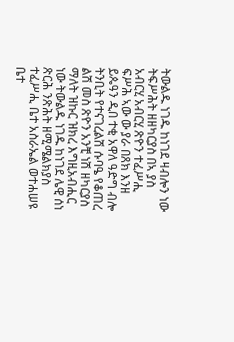ትውልዱ ነገዱ ከነገደ ዛብሎን ነው ትፍሥሕት ዘዘካርያስ በኣ ያስ አብርሂ አብርሂ ጽዮን ተፈሥሒ ፍሥሕ ኣው ው ያራ በጸክ እንዘ ይጴዓን ዲበ ተቂ አዋለ ዓድግ ብሎ ትንቢት የተናገረልሽ ሱባዔ የቆጠረ ልሽ መስ ጽዮን አንቺ ነሽ ዘካርያስ ማለት ዝኩር ዝክረ እግዚአብሒር ነው ትውልዱ ነገዱ ከነገደ ሌዊ ሰነ ጽርሕ ንጽሕት ዘሚሜልክያስ ተፈሥሒ ቤተ አስራኤል ወተሐሠዩ ቤተ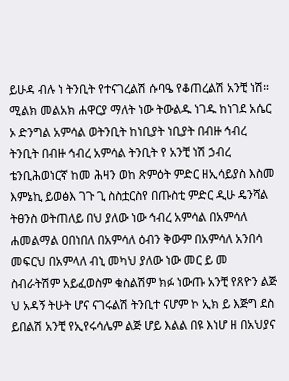ይሁዳ ብሉ ነ ትንቢት የተናገረልሽ ሱባዔ የቆጠረልሽ አንቺ ነሽ። ሚልክ መልአክ ሐዋርያ ማለት ነው ትውልዱ ነገዱ ከነገደ አሴር ኦ ድንግል አምሳል ወትንቢት ከነቢያት ነቢያት በብዙ ኅብረ ትንቢት በብዙ ኅብረ አምሳል ትንቢት የ አንቺ ነሽ ኃብረ ቴንቢሕወነርኛ ከመ ሕዛን ወከ ጽምዕት ምድር ዘኢሳይያስ እስመ እምኔኪ ይወፅእ ገጉ ጊ ስስቷርስየ በጡስቲ ምድር ዲሁ ዴንሻል ትፀንስ ወትጠለይ በህ ያለው ነው ኅብረ አምሳል በአምሳለ ሐመልማል ዐበነበለ በአምሳለ ዕብን ቅውም በአምሳለ አንበሳ መፍርህ በአምላለ ብኒ መካህ ያለው ነው መር ይ መ ስብራትሽም አይፈወስም ቁስልሽም ክፉ ነውጡ አንቺ የጸዮን ልጅ ህ አዳኝ ትሁት ሆና ናገሩልሽ ትንቢተ ናሆም ኮ ኢክ ይ እጅግ ደስ ይበልሽ አንቺ የኢየሩሳሌም ልጅ ሆይ እልል በዩ እነሆ ዘ በአህያና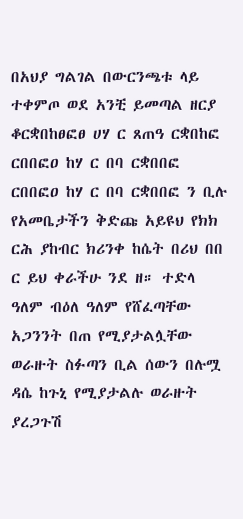በአህያ ግልገል በውርንጫቱ ላይ ተቀምጦ ወደ አንቺ ይመጣል ዘርያ ቆርቋበከፀፎፀ ሀሃ ር ጸጠዓ ርቋበከፎ ርበበፎዐ ከሃ ር በባ ርቋበበፎ ርበበፎዐ ከሃ ር በባ ርቋበበፎ ን ቢሉ የአመቤታችን ቅድጩ አይዩህ የክክ ርሕ ያከብር ክሪንቀ ከሴት በሪህ በበ ር ይህ ቀራችሁ ንደ ዘ። ተድላ ዓለም ብዕለ ዓለም የሸፈጣቸው አጋንንት በጠ የሚያታልሏቸው ወራዙት ስፉጣን ቢል ሰውን በሉሟ ዳሴ ከጉኒ የሚያታልሉ ወራዙት ያረጋጉሽ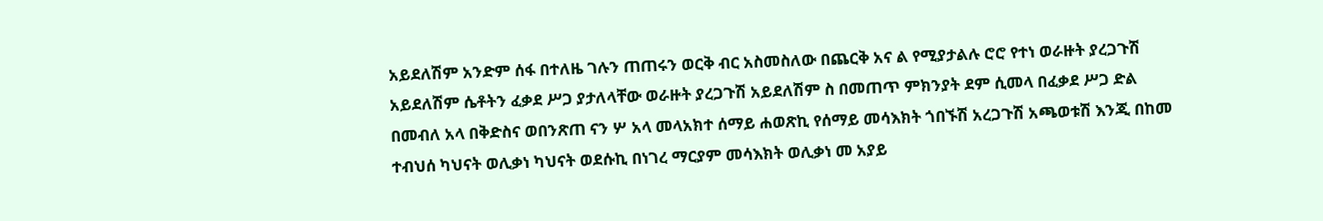አይደለሽም አንድም ሰፋ በተለዜ ገሉን ጠጠሩን ወርቅ ብር አስመስለው በጨርቅ አና ል የሚያታልሉ ሮሮ የተነ ወራዙት ያረጋጉሽ አይደለሽም ሴቶትን ፈቃደ ሥጋ ያታለላቸው ወራዙት ያረጋጉሽ አይደለሽም ስ በመጠጥ ምክንያት ደም ሲመላ በፈቃደ ሥጋ ድል በመብለ አላ በቅድስና ወበንጽጠ ናን ሦ አላ መላአክተ ሰማይ ሐወጽኪ የሰማይ መሳእክት ጎበኙሽ አረጋጉሽ አጫወቱሽ እንጂ በከመ ተብህሰ ካህናት ወሊቃነ ካህናት ወደሱኪ በነገረ ማርያም መሳእክት ወሊቃነ መ አያይ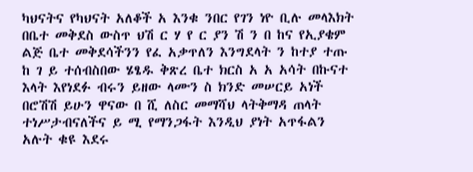ካህናትና የካህናት አለቆች አ እንቁ ንበር የገን ነዮ ቢሉ መላእክት በቤተ መቅደስ ውስጥ ህሽ ር ሃ የ ር ያን ሽ ን በ ከና የኢያቄም ልጅ ቤተ መቅደሳችንን የፈ አቃጥለን እንግደላት ን ከተያ ተጡ ከ ገ ይ ተሰብስበው ሄፄዱ ቅጽረ ቤተ ክርስ አ አ አሳት በኩናተ እላት እየነደፉ ብሩን ይዘው ላሙን ስ ክንድ መሠርይ አነች በሮሽሽ ይሁን ዋናው በ ሺ ለስር መማሻህ ላትቅማዳ ጠላት ተነሥታብናለችና ይ ሚ የማንጋፋት እንዲህ ያነት አጥፋልን አሉት ቁዩ እደሩ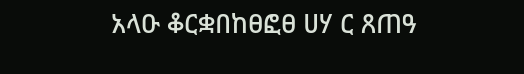አላዑ ቆርቋበከፀፎፀ ሀሃ ር ጸጠዓ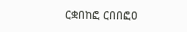ርቋበከፎ ርበበፎዐ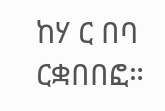ከሃ ር በባ ርቋበበፎ።